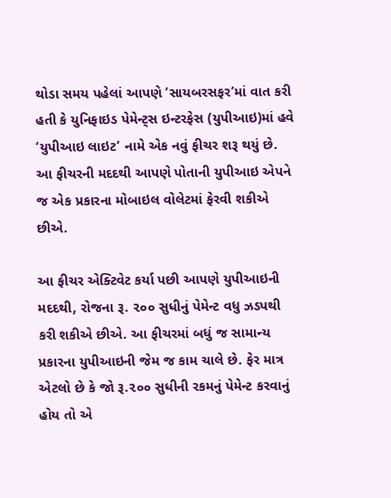થોડા સમય પહેલાં આપણે ‘સાયબરસફર’માં વાત કરી હતી કે યુનિફાઇડ પેમેન્ટ્સ ઇન્ટરફેસ (યુપીઆઇ)માં હવે ‘યુપીઆઇ લાઇટ’ નામે એક નવું ફીચર શરૂ થયું છે. આ ફીચરની મદદથી આપણે પોતાની યુપીઆઇ એપને જ એક પ્રકારના મોબાઇલ વોલેટમાં ફેરવી શકીએ છીએ.

આ ફીચર એક્ટિવેટ કર્યા પછી આપણે યુપીઆઇની મદદથી, રોજના રૂ. ૨૦૦ સુધીનું પેમેન્ટ વધુ ઝડપથી કરી શકીએ છીએ. આ ફીચરમાં બધું જ સામાન્ય પ્રકારના યુપીઆઇની જેમ જ કામ ચાલે છે. ફેર માત્ર એટલો છે કે જો રૂ.૨૦૦ સુધીની રકમનું પેમેન્ટ કરવાનું હોય તો એ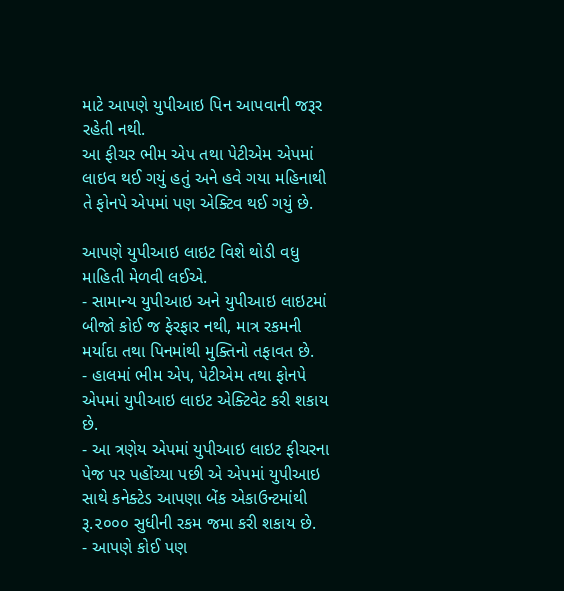માટે આપણે યુપીઆઇ પિન આપવાની જરૂર રહેતી નથી.
આ ફીચર ભીમ એપ તથા પેટીએમ એપમાં લાઇવ થઈ ગયું હતું અને હવે ગયા મહિનાથી તે ફોનપે એપમાં પણ એક્ટિવ થઈ ગયું છે.

આપણે યુપીઆઇ લાઇટ વિશે થોડી વધુ માહિતી મેળવી લઈએ.
- સામાન્ય યુપીઆઇ અને યુપીઆઇ લાઇટમાં બીજો કોઈ જ ફેરફાર નથી, માત્ર રકમની મર્યાદા તથા પિનમાંથી મુક્તિનો તફાવત છે.
- હાલમાં ભીમ એપ, પેટીએમ તથા ફોનપે એપમાં યુપીઆઇ લાઇટ એક્ટિવેટ કરી શકાય છે.
- આ ત્રણેય એપમાં યુપીઆઇ લાઇટ ફીચરના પેજ પર પહોંચ્યા પછી એ એપમાં યુપીઆઇ સાથે કનેક્ટેડ આપણા બેંક એકાઉન્ટમાંથી રૂ.૨૦૦૦ સુધીની રકમ જમા કરી શકાય છે.
- આપણે કોઈ પણ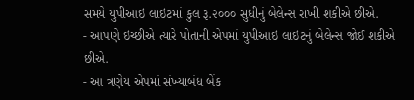સમયે યુપીઆઇ લાઇટમાં કુલ રૂ.૨૦૦૦ સુધીનું બેલેન્સ રાખી શકીએ છીએ.
- આપણે ઇચ્છીએ ત્યારે પોતાની એપમાં યુપીઆઇ લાઇટનું બેલેન્સ જોઈ શકીએ છીએ.
- આ ત્રણેય એપમાં સંખ્યાબંધ બેંક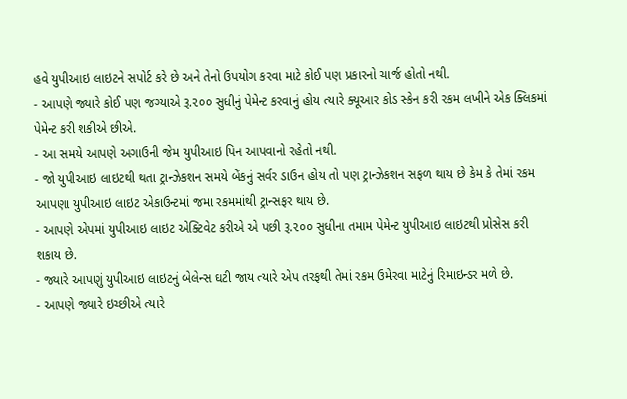હવે યુપીઆઇ લાઇટને સપોર્ટ કરે છે અને તેનો ઉપયોગ કરવા માટે કોઈ પણ પ્રકારનો ચાર્જ હોતો નથી.
- આપણે જ્યારે કોઈ પણ જગ્યાએ રૂ.૨૦૦ સુધીનું પેમેન્ટ કરવાનું હોય ત્યારે ક્યૂઆર કોડ સ્કેન કરી રકમ લખીને એક ક્લિકમાં પેમેન્ટ કરી શકીએ છીએ.
- આ સમયે આપણે અગાઉની જેમ યુપીઆઇ પિન આપવાનો રહેતો નથી.
- જો યુપીઆઇ લાઇટથી થતા ટ્રાન્ઝેકશન સમયે બેંકનું સર્વર ડાઉન હોય તો પણ ટ્રાન્ઝેકશન સફળ થાય છે કેમ કે તેમાં રકમ આપણા યુપીઆઇ લાઇટ એકાઉન્ટમાં જમા રકમમાંથી ટ્રાન્સફર થાય છે.
- આપણે એપમાં યુપીઆઇ લાઇટ એક્ટિવેટ કરીએ એ પછી રૂ.૨૦૦ સુધીના તમામ પેમેન્ટ યુપીઆઇ લાઇટથી પ્રોસેસ કરી શકાય છે.
- જ્યારે આપણું યુપીઆઇ લાઇટનું બેલેન્સ ઘટી જાય ત્યારે એપ તરફથી તેમાં રકમ ઉમેરવા માટેનું રિમાઇન્ડર મળે છે.
- આપણે જ્યારે ઇચ્છીએ ત્યારે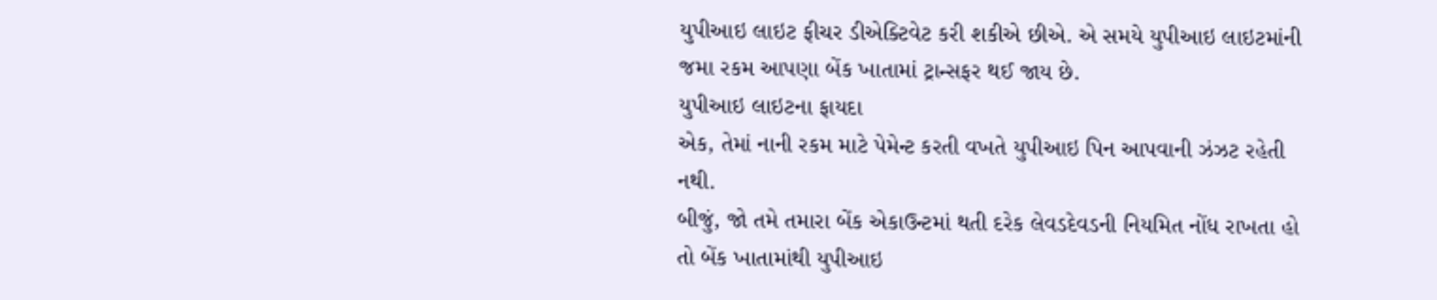યુપીઆઇ લાઇટ ફીચર ડીએક્ટિવેટ કરી શકીએ છીએ. એ સમયે યુપીઆઇ લાઇટમાંની જમા રકમ આપણા બેંક ખાતામાં ટ્રાન્સફર થઈ જાય છે.
યુપીઆઇ લાઇટના ફાયદા
એક, તેમાં નાની રકમ માટે પેમેન્ટ કરતી વખતે યુપીઆઇ પિન આપવાની ઝંઝટ રહેતી નથી.
બીજું, જો તમે તમારા બેંક એકાઉન્ટમાં થતી દરેક લેવડદેવડની નિયમિત નોંધ રાખતા હો તો બેંક ખાતામાંથી યુપીઆઇ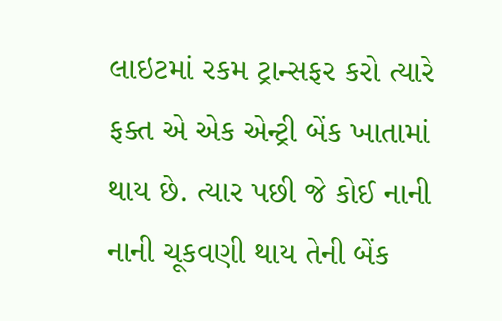લાઇટમાં રકમ ટ્રાન્સફર કરો ત્યારે ફક્ત એ એક એન્ટ્રી બેંક ખાતામાં થાય છે. ત્યાર પછી જે કોઈ નાની નાની ચૂકવણી થાય તેની બેંક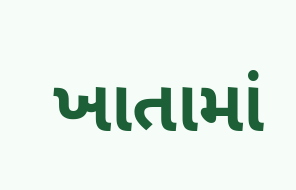ખાતામાં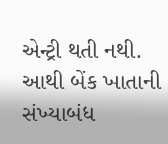એન્ટ્રી થતી નથી. આથી બેંક ખાતાની સંખ્યાબંધ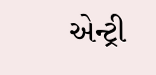એન્ટ્રી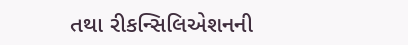તથા રીકન્સિલિએશનની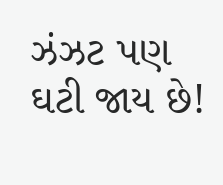ઝંઝટ પણ ઘટી જાય છે!